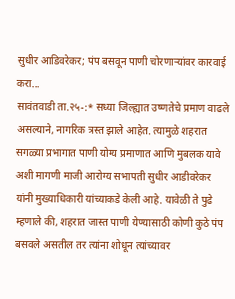सुधीर आडिवरेकर; पंप बसवून पाणी चोरणाऱ्यांवर कारवाई करा...
सावंतवाडी ता.२५-:* सध्या जिल्ह्यात उष्णतेचे प्रमाण वाढले असल्याने, नागरिक त्रस्त झाले आहेत. त्यामुळे शहरात सगळ्या प्रभागात पाणी योग्य प्रमाणात आणि मुबलक यावे अशी मागणी माजी आरोग्य सभापती सुधीर आडीवरेकर यांनी मुख्याधिकारी यांच्याकडे केली आहे. यावेळी ते पुढे म्हणाले की, शहरात जास्त पाणी येण्यासाठी कोणी कुठे पंप बसवले असतील तर त्यांना शोधून त्यांच्यावर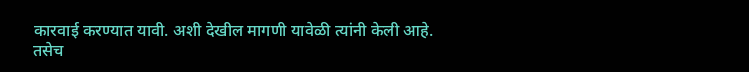कारवाई करण्यात यावी. अशी देखील मागणी यावेळी त्यांनी केली आहे.
तसेच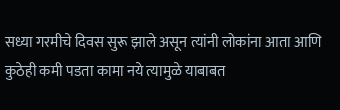सध्या गरमीचे दिवस सुरू झाले असून त्यांनी लोकांना आता आणि कुठेही कमी पडता कामा नये त्यामुळे याबाबत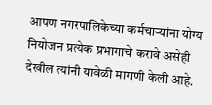आपण नगरपालिकेच्या कर्मचाऱ्यांना योग्य नियोजन प्रत्येक प्रभागाचे करावे असेही देखील त्यांनी यावेळी मागणी केली आहे.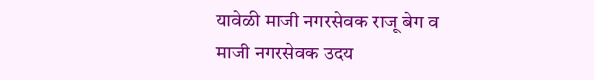यावेळी माजी नगरसेवक राजू बेग व माजी नगरसेवक उदय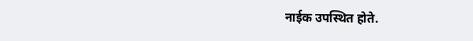नाईक उपस्थित होते.